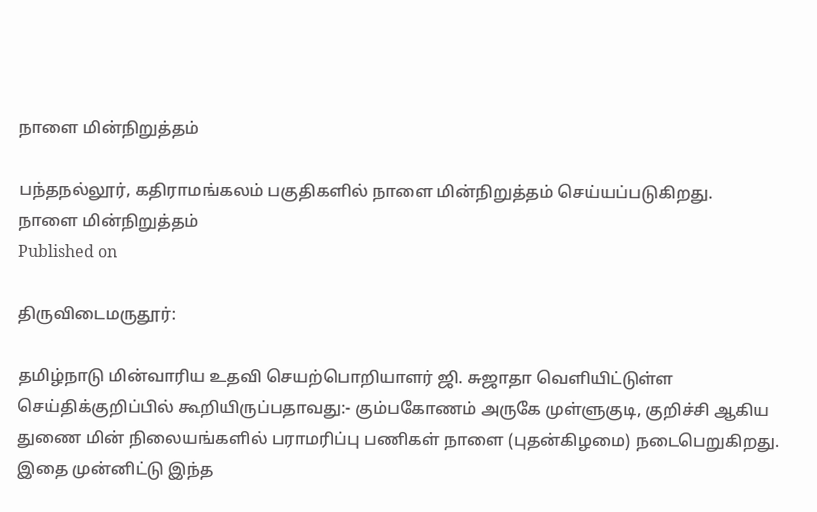நாளை மின்நிறுத்தம்

பந்தநல்லூர், கதிராமங்கலம் பகுதிகளில் நாளை மின்நிறுத்தம் செய்யப்படுகிறது.
நாளை மின்நிறுத்தம்
Published on

திருவிடைமருதூர்:

தமிழ்நாடு மின்வாரிய உதவி செயற்பொறியாளர் ஜி. சுஜாதா வெளியிட்டுள்ள செய்திக்குறிப்பில் கூறியிருப்பதாவது:- கும்பகோணம் அருகே முள்ளுகுடி, குறிச்சி ஆகிய துணை மின் நிலையங்களில் பராமரிப்பு பணிகள் நாளை (புதன்கிழமை) நடைபெறுகிறது. இதை முன்னிட்டு இந்த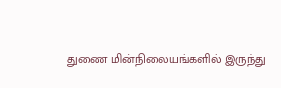துணை மின்நிலையங்களில் இருந்து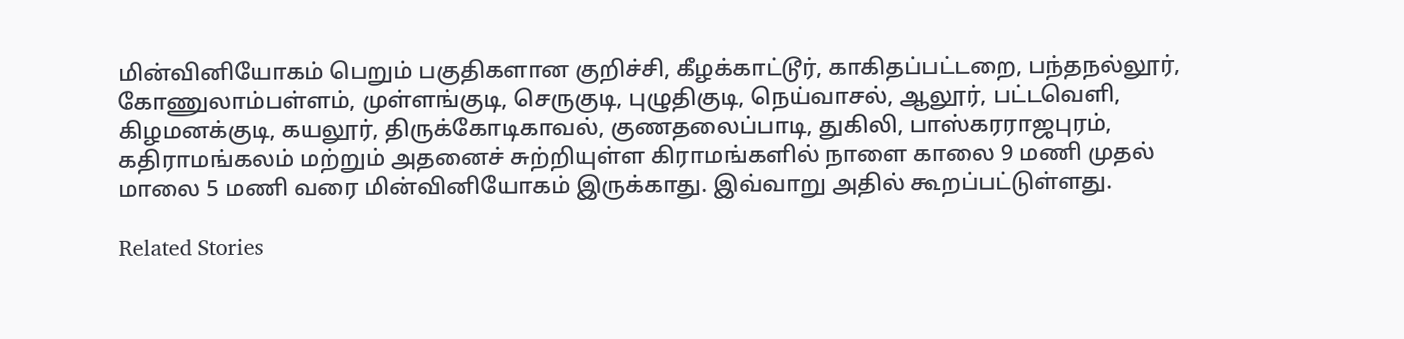மின்வினியோகம் பெறும் பகுதிகளான குறிச்சி, கீழக்காட்டூர், காகிதப்பட்டறை, பந்தநல்லூர், கோணுலாம்பள்ளம், முள்ளங்குடி, செருகுடி, புழுதிகுடி, நெய்வாசல், ஆலூர், பட்டவெளி, கிழமனக்குடி, கயலூர், திருக்கோடிகாவல், குணதலைப்பாடி, துகிலி, பாஸ்கரராஜபுரம், கதிராமங்கலம் மற்றும் அதனைச் சுற்றியுள்ள கிராமங்களில் நாளை காலை 9 மணி முதல் மாலை 5 மணி வரை மின்வினியோகம் இருக்காது. இவ்வாறு அதில் கூறப்பட்டுள்ளது.

Related Stories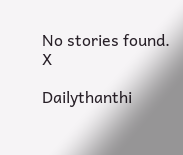No stories found.
X

Dailythanthi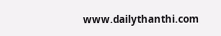www.dailythanthi.com